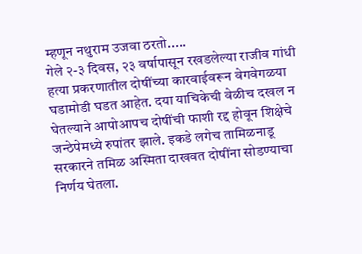म्हणून नथुराम उजवा ठरतो.....
गेले २-३ दिवस, २३ वर्षापासून रखडलेल्या राजीव गांधी हत्या प्रकरणातील दोषींच्या कारवाईवरून वेगवेगळया घडामोडी घडत आहेत. दया याचिकेची वेळीच दखल न घेतल्याने आपोआपच दोषींची फाशी रद्द होवून शिक्षेचे जन्ठेपेमध्ये रुपांतर झाले. इकडे लगेच तामिळनाडू सरकारने तमिळ अस्मिता दाखवत दोषींना सोडण्याचा निर्णय घेतला.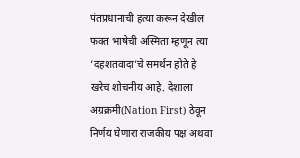पंतप्रधानाची हत्या करून देखील फक्त भाषेची अस्मिता म्हणून त्या ‘दहशतवादा’चे समर्थन होते हे खरेच शोचनीय आहे. देशाला अग्रक्रमी(Nation First) ठेवून निर्णय घेणारा राजकीय पक्ष अथवा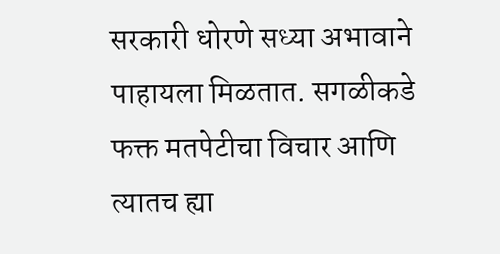सरकारी धोरणे सध्या अभावाने पाहायला मिळतात. सगळीकडे फक्त मतपेटीचा विचार आणि त्यातच ह्या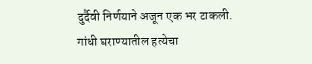दुर्दैवी निर्णयाने अजून एक भर टाकली.
गांधी घराण्यातील हत्येचा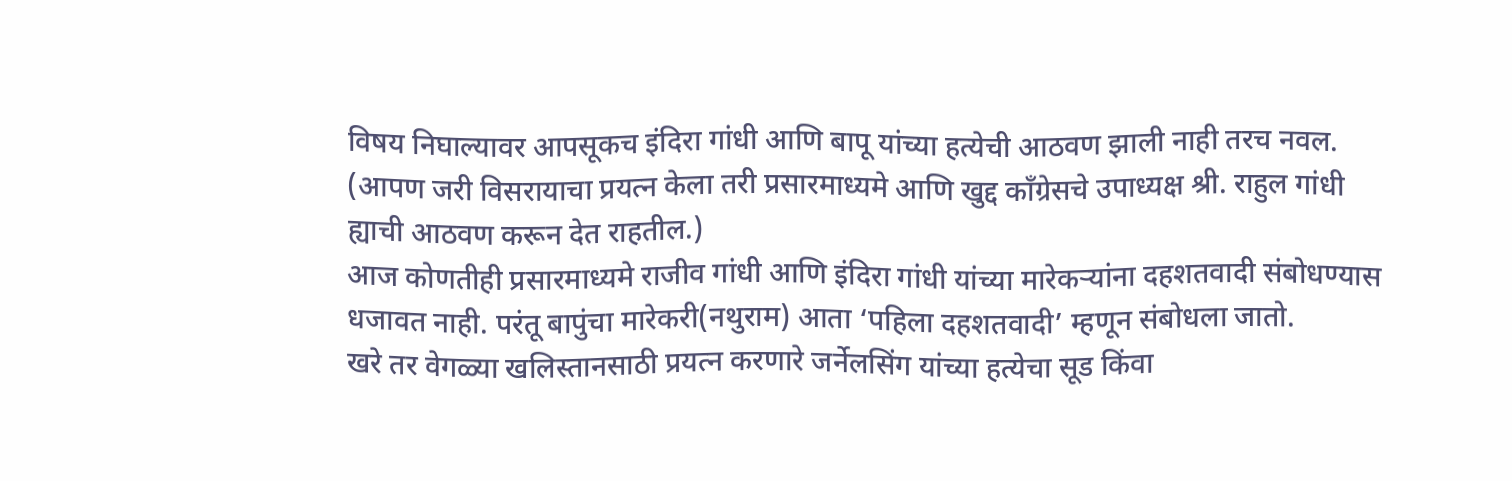विषय निघाल्यावर आपसूकच इंदिरा गांधी आणि बापू यांच्या हत्येची आठवण झाली नाही तरच नवल. (आपण जरी विसरायाचा प्रयत्न केला तरी प्रसारमाध्यमे आणि खुद्द कॉंग्रेसचे उपाध्यक्ष श्री. राहुल गांधी ह्याची आठवण करून देत राहतील.)
आज कोणतीही प्रसारमाध्यमे राजीव गांधी आणि इंदिरा गांधी यांच्या मारेकऱ्यांना दहशतवादी संबोधण्यास धजावत नाही. परंतू बापुंचा मारेकरी(नथुराम) आता ‘पहिला दहशतवादी’ म्हणून संबोधला जातो.
खरे तर वेगळ्या खलिस्तानसाठी प्रयत्न करणारे जर्नेलसिंग यांच्या हत्येचा सूड किंवा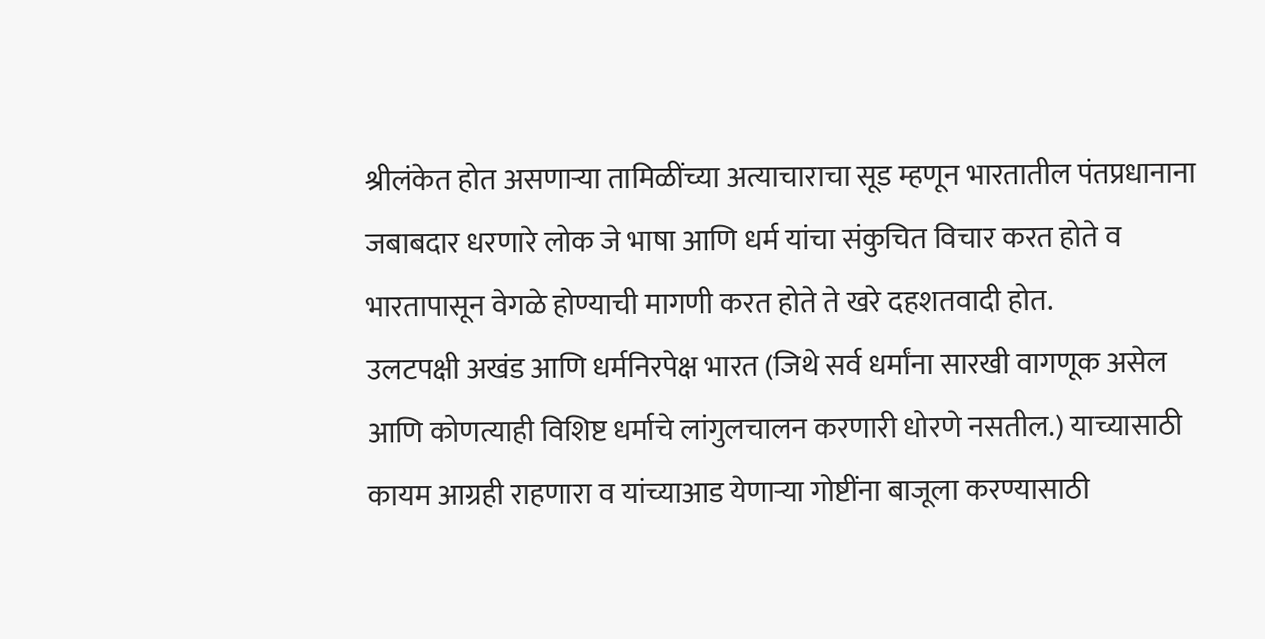श्रीलंकेत होत असणाऱ्या तामिळींच्या अत्याचाराचा सूड म्हणून भारतातील पंतप्रधानाना जबाबदार धरणारे लोक जे भाषा आणि धर्म यांचा संकुचित विचार करत होते व भारतापासून वेगळे होण्याची मागणी करत होते ते खरे दहशतवादी होत.
उलटपक्षी अखंड आणि धर्मनिरपेक्ष भारत (जिथे सर्व धर्मांना सारखी वागणूक असेल आणि कोणत्याही विशिष्ट धर्माचे लांगुलचालन करणारी धोरणे नसतील.) याच्यासाठी कायम आग्रही राहणारा व यांच्याआड येणाऱ्या गोष्टींना बाजूला करण्यासाठी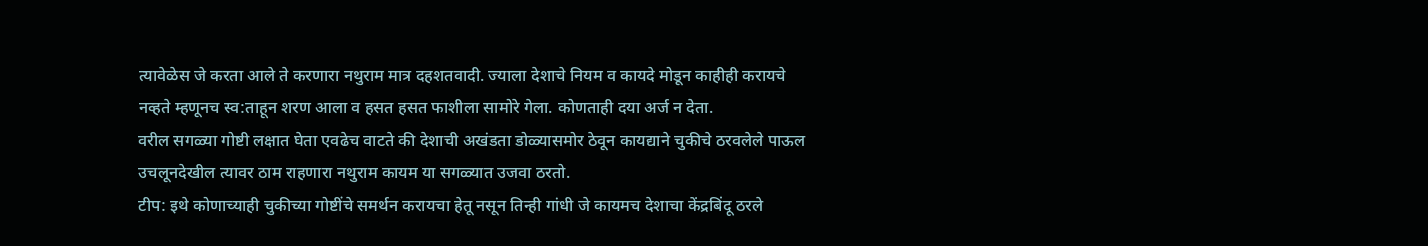त्यावेळेस जे करता आले ते करणारा नथुराम मात्र दहशतवादी. ज्याला देशाचे नियम व कायदे मोडून काहीही करायचे नव्हते म्हणूनच स्व:ताहून शरण आला व हसत हसत फाशीला सामोरे गेला. कोणताही दया अर्ज न देता.
वरील सगळ्या गोष्टी लक्षात घेता एवढेच वाटते की देशाची अखंडता डोळ्यासमोर ठेवून कायद्याने चुकीचे ठरवलेले पाऊल उचलूनदेखील त्यावर ठाम राहणारा नथुराम कायम या सगळ्यात उजवा ठरतो.
टीप: इथे कोणाच्याही चुकीच्या गोष्टींचे समर्थन करायचा हेतू नसून तिन्ही गांधी जे कायमच देशाचा केंद्रबिंदू ठरले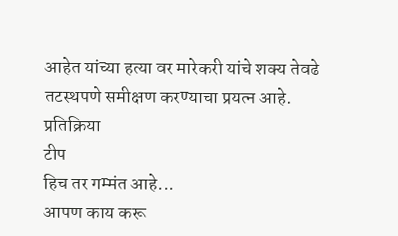आहेत यांच्या हत्या वर मारेकरी यांचे शक्य तेवढे तटस्थपणे समीक्षण करण्याचा प्रयत्न आहे.
प्रतिक्रिया
टीप
हिच तर गम्मंत आहे...
आपण काय करू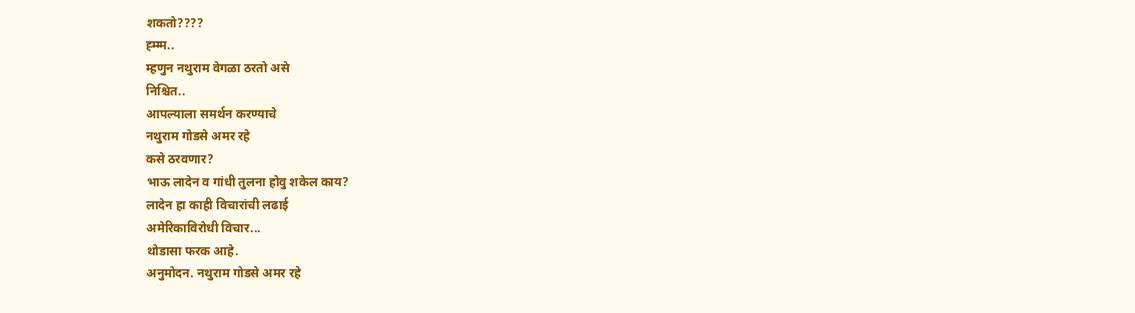शकतो????
ह्म्म्म..
म्हणुन नथुराम वेगळा ठरतो असे
निश्चित..
आपल्याला समर्थन करण्याचे
नथुराम गोडसे अमर रहे
कसे ठरवणार?
भाऊ लादेन व गांधी तुलना होवु शकेल काय?
लादेन हा काही विचारांची लढाई
अमेरिकाविरोधी विचार...
थोडासा फरक आहे.
अनुमोदन. नथुराम गोडसे अमर रहे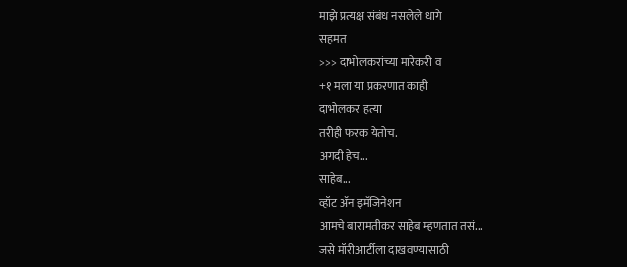माझे प्रत्यक्ष संबंध नसलेले धागे
सहमत
>>> दाभोलकरांच्या मारेकरी व
+१ मला या प्रकरणात काही
दाभोलकर हत्या
तरीही फरक येतोच.
अगदी हेच...
साहेब...
व्हॉट ॲन इमॅजिनेशन
आमचे बारामतीकर साहेब म्हणतात तसं...
जसे मॉरीआर्टीला दाखवण्यासाठी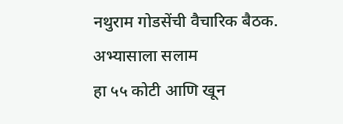नथुराम गोडसेंची वैचारिक बैठक.
अभ्यासाला सलाम
हा ५५ कोटी आणि खून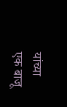यांच्या
एक बाजू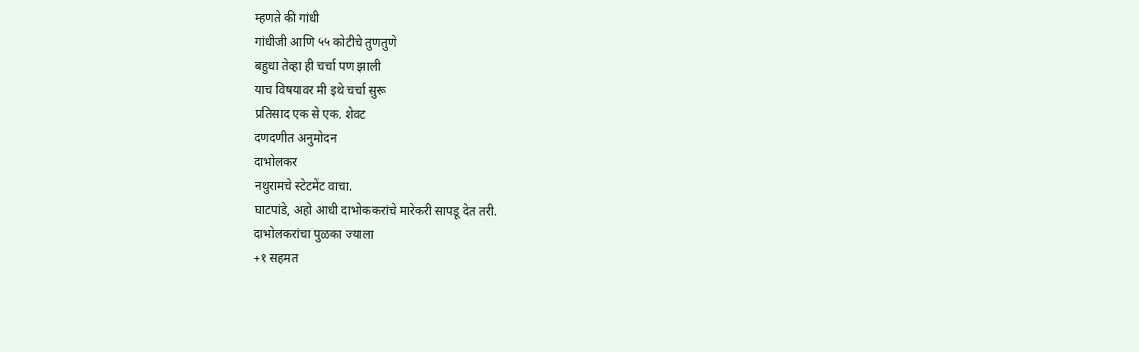म्हणते की गांधी
गांधीजी आणि ५५ कोटीचे तुणतुणे
बहुधा तेव्हा ही चर्चा पण झाली
याच विषयावर मी इथे चर्चा सुरू
प्रतिसाद एक से एक. शेवट
दणदणीत अनुमोदन
दाभोलकर
नथुरामचे स्टेटमेंट वाचा.
घाटपांडे, अहो आधी दाभोककरांचे मारेकरी सापडू देत तरी.
दाभोलकरांचा पुळका ज्याला
+१ सहमत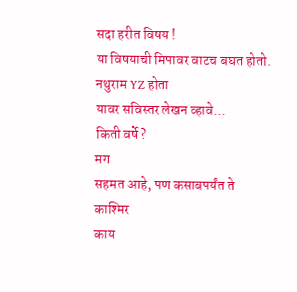सदा हरीत विषय !
या विषयाची मिपावर वाटच बघत होतो.
नथुराम YZ होता
यावर सविस्तर लेखन व्हावे...
किती वर्षे?
मग
सहमत आहे, पण कसाबपर्यंत ते
काश्मिर
काय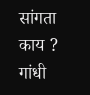सांगता
काय ?
गांधी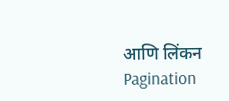आणि लिंकन
Pagination